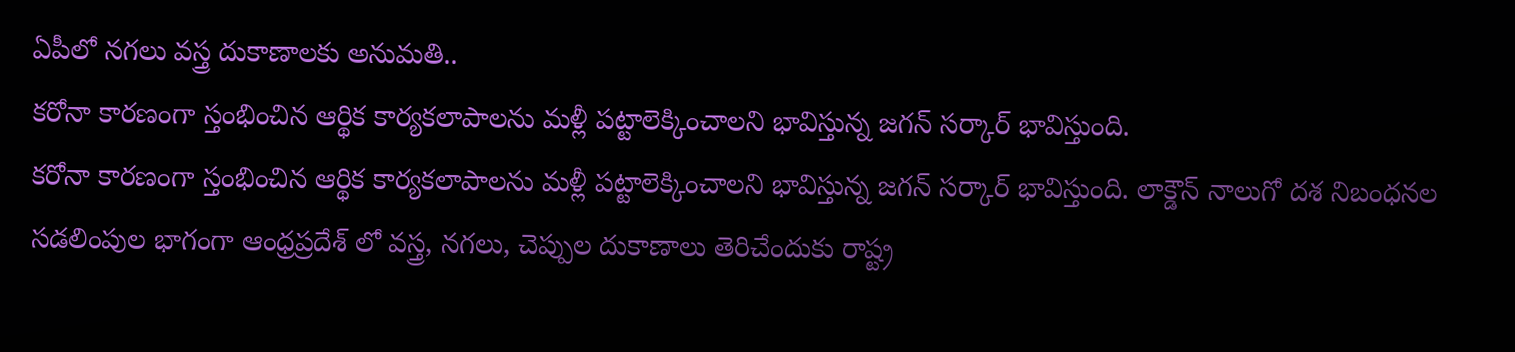ఏపీలో నగలు వస్త్ర దుకాణాలకు అనుమతి..
కరోనా కారణంగా స్తంభించిన ఆర్థిక కార్యకలాపాలను మళ్లీ పట్టాలెక్కించాలని భావిస్తున్న జగన్ సర్కార్ భావిస్తుంది.
కరోనా కారణంగా స్తంభించిన ఆర్థిక కార్యకలాపాలను మళ్లీ పట్టాలెక్కించాలని భావిస్తున్న జగన్ సర్కార్ భావిస్తుంది. లాక్డౌన్ నాలుగో దశ నిబంధనల సడలింపుల భాగంగా ఆంధ్రప్రదేశ్ లో వస్త్ర, నగలు, చెప్పుల దుకాణాలు తెరిచేందుకు రాష్ట్ర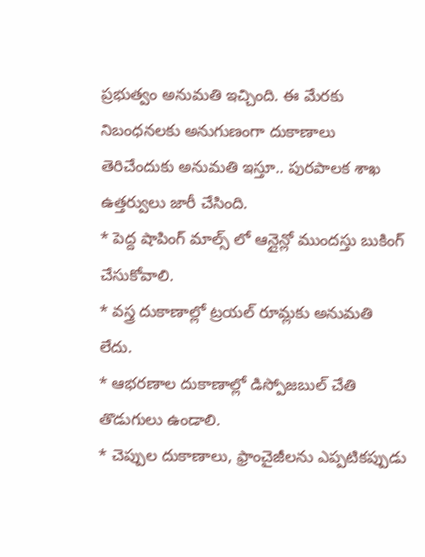ప్రభుత్వం అనుమతి ఇచ్చింది. ఈ మేరకు నిబంధనలకు అనుగుణంగా దుకాణాలు తెరిచేందుకు అనుమతి ఇస్తూ.. పురపాలక శాఖ ఉత్తర్వులు జారీ చేసింది.
* పెద్ద షాపింగ్ మాల్స్ లో ఆన్లైన్లో ముందస్తు బుకింగ్ చేసుకోవాలి.
* వస్త్ర దుకాణాల్లో ట్రయల్ రూమ్లకు అనుమతి లేదు.
* ఆభరణాల దుకాణాల్లో డిస్పోజబుల్ చేతి తొడుగులు ఉండాలి.
* చెప్పుల దుకాణాలు, ఫ్రాంచైజీలను ఎప్పటికప్పుడు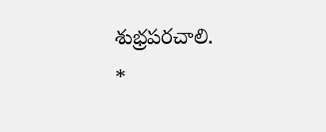శుభ్రపరచాలి.
*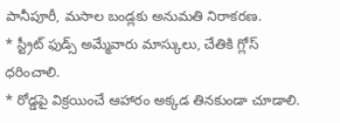పానీపూరీ, మసాల బండ్లకు అనుమతి నిరాకరణ.
* స్ట్రీట్ ఫుడ్స్ అమ్మేవారు మాస్కులు, చేతికి గ్లోస్ ధరించాలి.
* రోడ్డపై విక్రయించే ఆహారం అక్కడ తినకుండా చూడాలి.